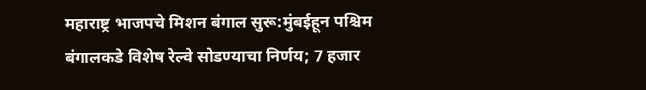महाराष्ट्र भाजपचे मिशन बंगाल सुरू:मुंबईहून पश्चिम बंगालकडे विशेष रेल्वे सोडण्याचा निर्णय; 7 हजार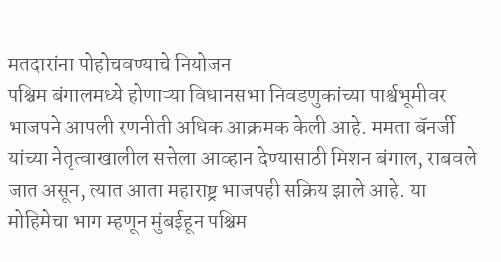मतदारांना पोहोचवण्याचे नियोजन
पश्चिम बंगालमध्ये होणाऱ्या विधानसभा निवडणुकांच्या पार्श्वभूमीवर भाजपने आपली रणनीती अधिक आक्रमक केली आहे. ममता बॅनर्जी यांच्या नेतृत्वाखालील सत्तेला आव्हान देण्यासाठी मिशन बंगाल, राबवले जात असून, त्यात आता महाराष्ट्र भाजपही सक्रिय झाले आहे. या मोहिमेचा भाग म्हणून मुंबईहून पश्चिम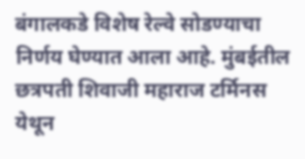बंगालकडे विशेष रेल्वे सोडण्याचा निर्णय घेण्यात आला आहे. मुंबईतील छत्रपती शिवाजी महाराज टर्मिनस येथून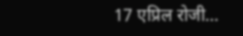17 एप्रिल रोजी…